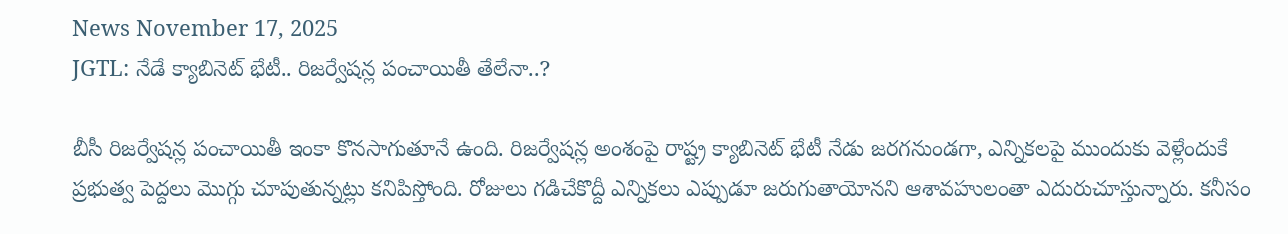News November 17, 2025
JGTL: నేడే క్యాబినెట్ భేటీ.. రిజర్వేషన్ల పంచాయితీ తేలేనా..?

బీసీ రిజర్వేషన్ల పంచాయితీ ఇంకా కొనసాగుతూనే ఉంది. రిజర్వేషన్ల అంశంపై రాష్ట్ర క్యాబినెట్ భేటీ నేడు జరగనుండగా, ఎన్నికలపై ముందుకు వెళ్లేందుకే ప్రభుత్వ పెద్దలు మొగ్గు చూపుతున్నట్లు కనిపిస్తోంది. రోజులు గడిచేకొద్దీ ఎన్నికలు ఎప్పుడూ జరుగుతాయోనని ఆశావహులంతా ఎదురుచూస్తున్నారు. కనీసం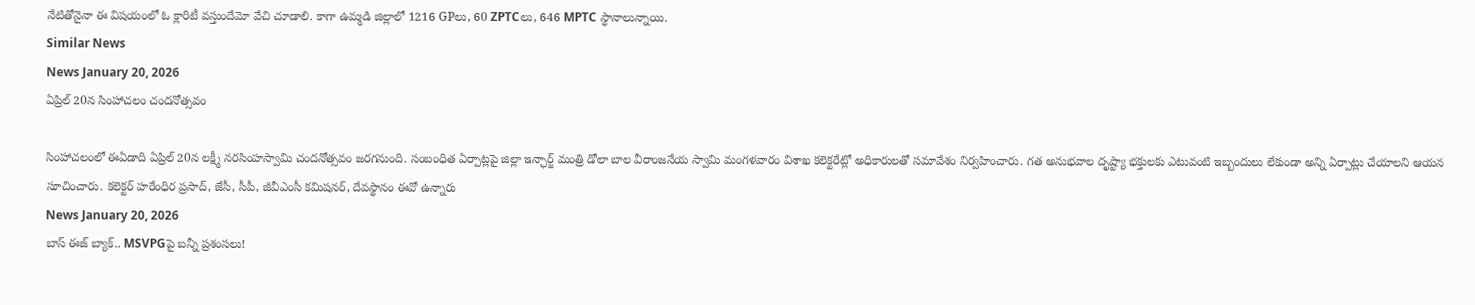నేటితోనైనా ఈ విషయంలో ఓ క్లారిటీ వస్తుందేమో వేచి చూడాలి. కాగా ఉమ్మడి జిల్లాలో 1216 GPలు, 60 ZPTCలు, 646 MPTC స్థానాలున్నాయి.
Similar News
News January 20, 2026
ఏప్రిల్ 20న సింహాచలం చందనోత్సవం

సింహాచలంలో ఈఏడాది ఏప్రిల్ 20న లక్ష్మీ నరసింహస్వామి చందనోత్సవం జరగనుంది. సంబంధిత ఏర్పాట్లపై జిల్లా ఇన్ఛార్జ్ మంత్రి డోలా బాల వీరాంజనేయ స్వామి మంగళవారం విశాఖ కలెక్టరేట్లో అధికారులతో సమావేశం నిర్వహించారు. గత అనుభవాల దృష్ట్యా భక్తులకు ఎటువంటి ఇబ్బందులు లేకుండా అన్ని ఏర్పాట్లు చేయాలని ఆయన సూచించారు. కలెక్టర్ హరేంధిర ప్రసాద్, జేసీ, సీపీ, జీవీఎంసీ కమిషనర్, దేవస్థానం ఈవో ఉన్నారు
News January 20, 2026
బాస్ ఈజ్ బ్యాక్.. MSVPGపై బన్నీ ప్రశంసలు!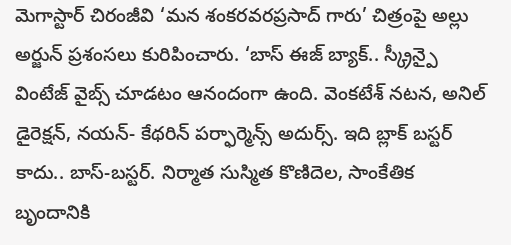మెగాస్టార్ చిరంజీవి ‘మన శంకరవరప్రసాద్ గారు’ చిత్రంపై అల్లు అర్జున్ ప్రశంసలు కురిపించారు. ‘బాస్ ఈజ్ బ్యాక్.. స్క్రీన్పై వింటేజ్ వైబ్స్ చూడటం ఆనందంగా ఉంది. వెంకటేశ్ నటన, అనిల్ డైరెక్షన్, నయన్- కేథరిన్ పర్ఫార్మెన్స్ అదుర్స్. ఇది బ్లాక్ బస్టర్ కాదు.. బాస్-బస్టర్. నిర్మాత సుస్మిత కొణిదెల, సాంకేతిక బృందానికి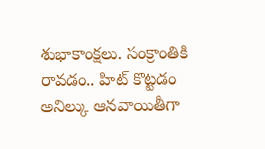శుభాకాంక్షలు. సంక్రాంతికి రావడం.. హిట్ కొట్టడం అనిల్కు ఆనవాయితీగా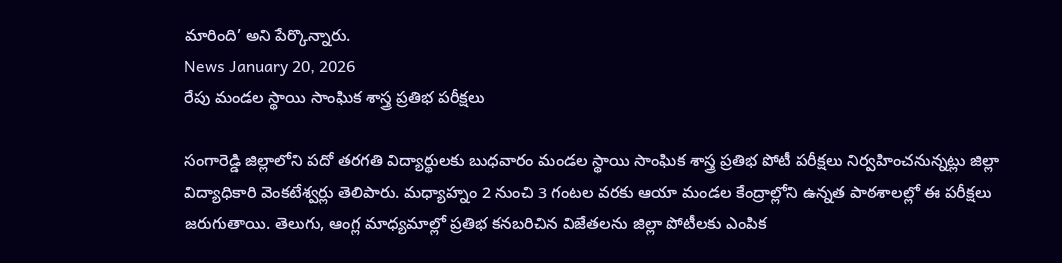మారింది’ అని పేర్కొన్నారు.
News January 20, 2026
రేపు మండల స్థాయి సాంఘిక శాస్త్ర ప్రతిభ పరీక్షలు

సంగారెడ్డి జిల్లాలోని పదో తరగతి విద్యార్థులకు బుధవారం మండల స్థాయి సాంఘిక శాస్త్ర ప్రతిభ పోటీ పరీక్షలు నిర్వహించనున్నట్లు జిల్లా విద్యాధికారి వెంకటేశ్వర్లు తెలిపారు. మధ్యాహ్నం 2 నుంచి 3 గంటల వరకు ఆయా మండల కేంద్రాల్లోని ఉన్నత పాఠశాలల్లో ఈ పరీక్షలు జరుగుతాయి. తెలుగు, ఆంగ్ల మాధ్యమాల్లో ప్రతిభ కనబరిచిన విజేతలను జిల్లా పోటీలకు ఎంపిక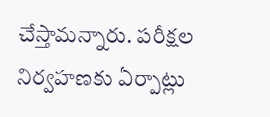చేస్తామన్నారు. పరీక్షల నిర్వహణకు ఏర్పాట్లు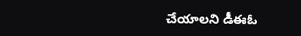చేయాలని డీఈఓ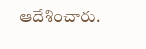ఆదేశించారు.